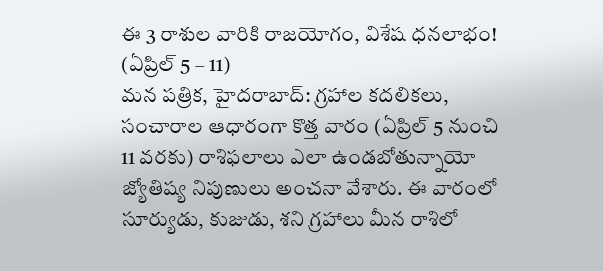ఈ 3 రాశుల వారికి రాజయోగం, విశేష ధనలాభం! (ఏప్రిల్ 5 – 11)
మన పత్రిక, హైదరాబాద్: గ్రహాల కదలికలు, సంచారాల ఆధారంగా కొత్త వారం (ఏప్రిల్ 5 నుంచి 11 వరకు) రాశిఫలాలు ఎలా ఉండబోతున్నాయో జ్యోతిష్య నిపుణులు అంచనా వేశారు. ఈ వారంలో సూర్యుడు, కుజుడు, శని గ్రహాలు మీన రాశిలో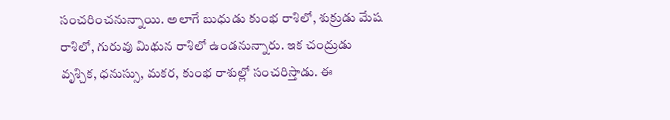సంచరించనున్నాయి. అలాగే బుధుడు కుంభ రాశిలో, శుక్రుడు మేష రాశిలో, గురువు మిథున రాశిలో ఉండనున్నారు. ఇక చంద్రుడు వృశ్చిక, ధనుస్సు, మకర, కుంభ రాశుల్లో సంచరిస్తాడు. ఈ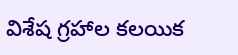విశేష గ్రహాల కలయిక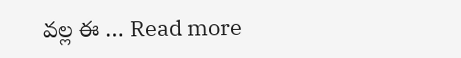వల్ల ఈ … Read more